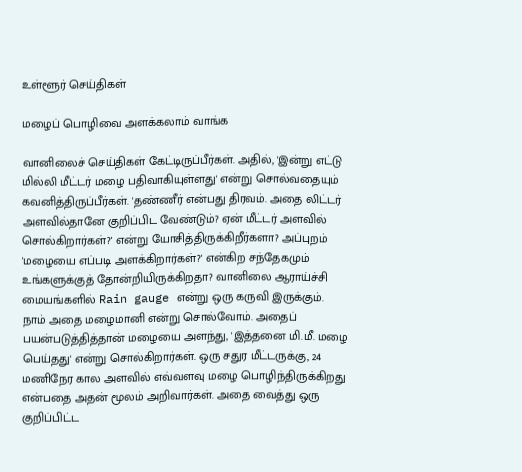உள்ளூர் செய்திகள்

மழைப் பொழிவை அளக்கலாம் வாங்க

வானிலைச் செய்திகள் கேட்டிருப்பீர்கள். அதில், 'இன்று எட்டு மில்லி மீட்டர் மழை பதிவாகியுள்ளது' என்று சொல்வதையும் கவனித்திருப்பீர்கள். 'தண்ணீர் என்பது திரவம். அதை லிட்டர் அளவில்தானே குறிப்பிட வேண்டும்? ஏன் மீட்டர் அளவில் சொல்கிறார்கள்?' என்று யோசித்திருக்கிறீர்களா? அப்புறம் 'மழையை எப்படி அளக்கிறார்கள்?' என்கிற சந்தேகமும் உங்களுக்குத் தோன்றியிருக்கிறதா? வானிலை ஆராய்ச்சி மையங்களில் Rain gauge என்று ஒரு கருவி இருக்கும். நாம் அதை மழைமானி என்று சொல்வோம். அதைப் பயன்படுத்தித்தான் மழையை அளந்து, 'இத்தனை மி.மீ. மழை பெய்தது' என்று சொல்கிறார்கள். ஒரு சதுர மீட்டருக்கு, 24 மணிநேர கால அளவில் எவ்வளவு மழை பொழிந்திருக்கிறது என்பதை அதன் மூலம் அறிவார்கள். அதை வைத்து ஒரு குறிப்பிட்ட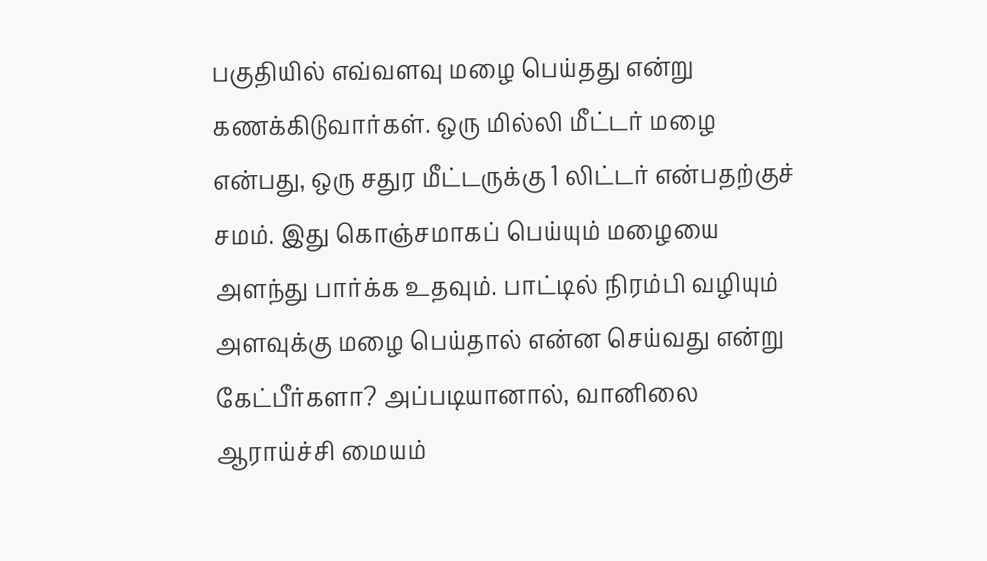பகுதியில் எவ்வளவு மழை பெய்தது என்று கணக்கிடுவார்கள். ஒரு மில்லி மீட்டர் மழை என்பது, ஒரு சதுர மீட்டருக்கு 1 லிட்டர் என்பதற்குச் சமம். இது கொஞ்சமாகப் பெய்யும் மழையை அளந்து பார்க்க உதவும். பாட்டில் நிரம்பி வழியும் அளவுக்கு மழை பெய்தால் என்ன செய்வது என்று கேட்பீர்களா? அப்படியானால், வானிலை ஆராய்ச்சி மையம்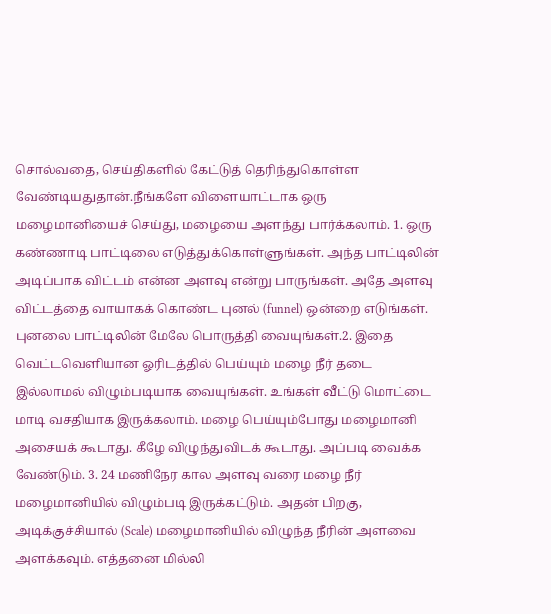சொல்வதை, செய்திகளில் கேட்டுத் தெரிந்துகொள்ள வேண்டியதுதான்.நீங்களே விளையாட்டாக ஒரு மழைமானியைச் செய்து, மழையை அளந்து பார்க்கலாம். 1. ஒரு கண்ணாடி பாட்டிலை எடுத்துக்கொள்ளுங்கள். அந்த பாட்டிலின் அடிப்பாக விட்டம் என்ன அளவு என்று பாருங்கள். அதே அளவு விட்டத்தை வாயாகக் கொண்ட புனல் (funnel) ஒன்றை எடுங்கள். புனலை பாட்டிலின் மேலே பொருத்தி வையுங்கள்.2. இதை வெட்டவெளியான ஓரிடத்தில் பெய்யும் மழை நீர் தடை இல்லாமல் விழும்படியாக வையுங்கள். உங்கள் வீட்டு மொட்டை மாடி வசதியாக இருக்கலாம். மழை பெய்யும்போது மழைமானி அசையக் கூடாது. கீழே விழுந்துவிடக் கூடாது. அப்படி வைக்க வேண்டும். 3. 24 மணிநேர கால அளவு வரை மழை நீர் மழைமானியில் விழும்படி இருக்கட்டும். அதன் பிறகு, அடிக்குச்சியால் (Scale) மழைமானியில் விழுந்த நீரின் அளவை அளக்கவும். எத்தனை மில்லி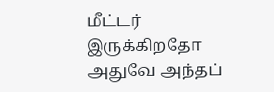மீட்டர் இருக்கிறதோ அதுவே அந்தப்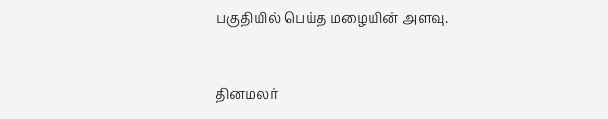பகுதியில் பெய்த மழையின் அளவு.


தினமலர்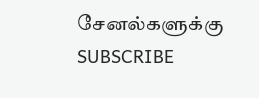சேனல்களுக்கு SUBSCRIBE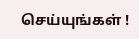செய்யுங்கள் !